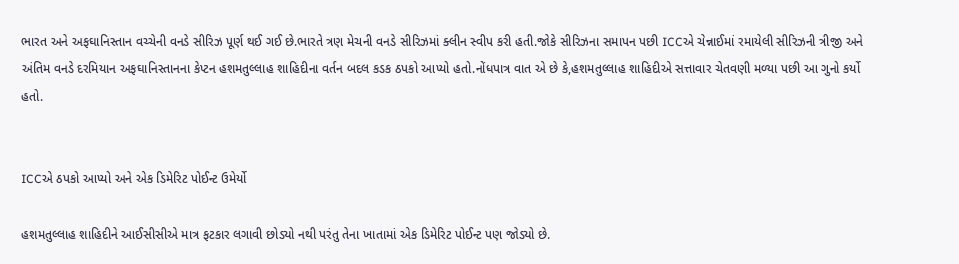ભારત અને અફઘાનિસ્તાન વચ્ચેની વનડે સીરિઝ પૂર્ણ થઈ ગઈ છે.ભારતે ત્રણ મેચની વનડે સીરિઝમાં ક્લીન સ્વીપ કરી હતી.જોકે સીરિઝના સમાપન પછી ICCએ ચેન્નાઈમાં રમાયેલી સીરિઝની ત્રીજી અને અંતિમ વનડે દરમિયાન અફઘાનિસ્તાનના કેપ્ટન હશમતુલ્લાહ શાહિદીના વર્તન બદલ કડક ઠપકો આપ્યો હતો.નોંધપાત્ર વાત એ છે કે,હશમતુલ્લાહ શાહિદીએ સત્તાવાર ચેતવણી મળ્યા પછી આ ગુનો કર્યો હતો.


ICCએ ઠપકો આપ્યો અને એક ડિમેરિટ પોઈન્ટ ઉમેર્યો

હશમતુલ્લાહ શાહિદીને આઈસીસીએ માત્ર ફટકાર લગાવી છોડ્યો નથી પરંતુ તેના ખાતામાં એક ડિમેરિટ પોઈન્ટ પણ જોડ્યો છે.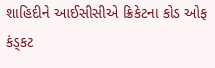શાહિદીને આઈસીસીએ ક્રિકેટના કોડ ઓફ કંડ્કટ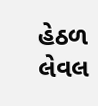હેઠળ લેવલ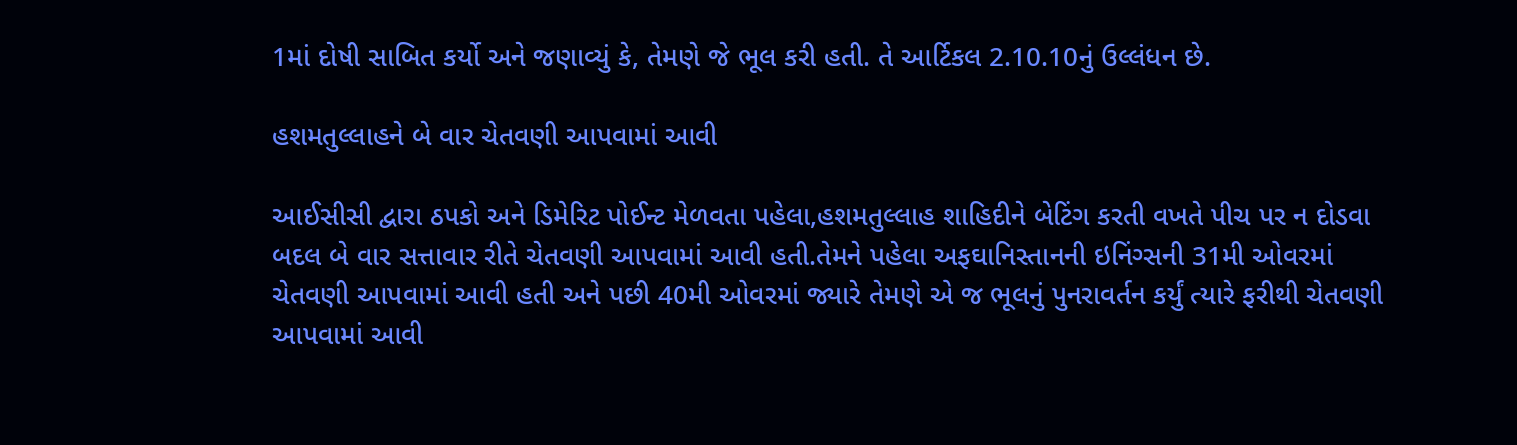1માં દોષી સાબિત કર્યો અને જણાવ્યું કે, તેમણે જે ભૂલ કરી હતી. તે આર્ટિકલ 2.10.10નું ઉલ્લંધન છે.

હશમતુલ્લાહને બે વાર ચેતવણી આપવામાં આવી

આઈસીસી દ્વારા ઠપકો અને ડિમેરિટ પોઈન્ટ મેળવતા પહેલા,હશમતુલ્લાહ શાહિદીને બેટિંગ કરતી વખતે પીચ પર ન દોડવા બદલ બે વાર સત્તાવાર રીતે ચેતવણી આપવામાં આવી હતી.તેમને પહેલા અફઘાનિસ્તાનની ઇનિંગ્સની 31મી ઓવરમાં ચેતવણી આપવામાં આવી હતી અને પછી 40મી ઓવરમાં જ્યારે તેમણે એ જ ભૂલનું પુનરાવર્તન કર્યું ત્યારે ફરીથી ચેતવણી આપવામાં આવી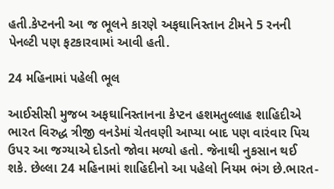હતી.કેપ્ટનની આ જ ભૂલને કારણે અફઘાનિસ્તાન ટીમને 5 રનની પેનલ્ટી પણ ફટકારવામાં આવી હતી.

24 મહિનામાં પહેલી ભૂલ

આઈસીસી મુજબ અફઘાનિસ્તાનના કેપ્ટન હશમતુલ્લાહ શાહિદીએ ભારત વિરુદ્ધ ત્રીજી વનડેમાં ચેતવણી આપ્યા બાદ પણ વારંવાર પિચ ઉપર આ જગ્યાએ દોડતો જોવા મળ્યો હતો. જેનાથી નુકસાન થઈ શકે. છેલ્લા 24 મહિનામાં શાહિદીનો આ પહેલો નિયમ ભંગ છે.ભારત-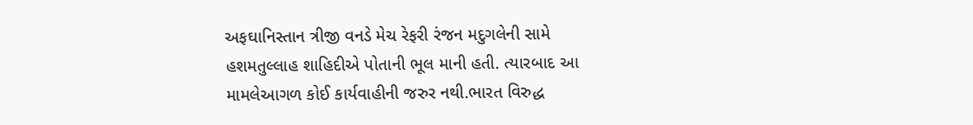અફઘાનિસ્તાન ત્રીજી વનડે મેચ રેફરી રંજન મદુગલેની સામે હશમતુલ્લાહ શાહિદીએ પોતાની ભૂલ માની હતી. ત્યારબાદ આ મામલેઆગળ કોઈ કાર્યવાહીની જરુર નથી.ભારત વિરુદ્ધ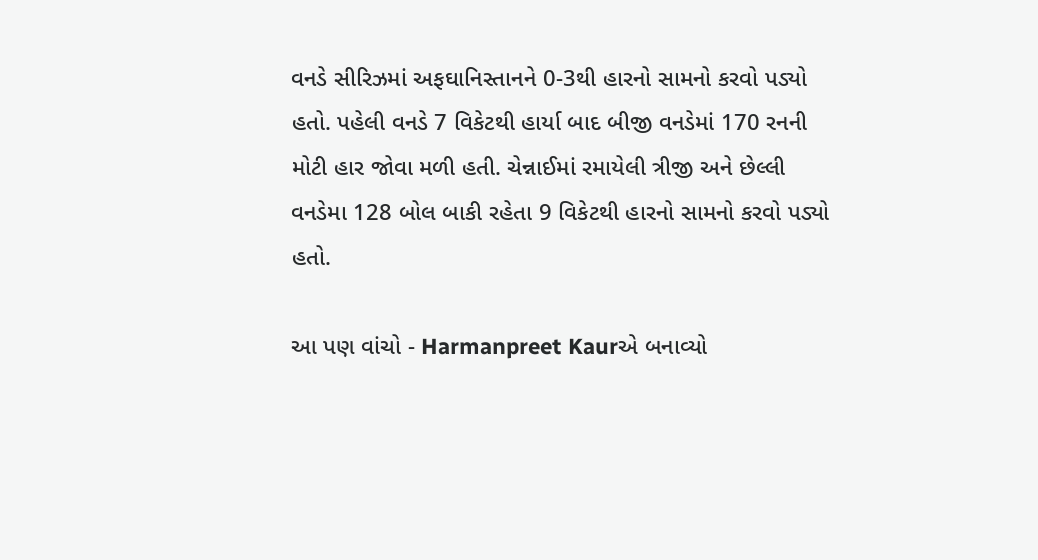વનડે સીરિઝમાં અફઘાનિસ્તાનને 0-3થી હારનો સામનો કરવો પડ્યો હતો. પહેલી વનડે 7 વિકેટથી હાર્યા બાદ બીજી વનડેમાં 170 રનની મોટી હાર જોવા મળી હતી. ચેન્નાઈમાં રમાયેલી ત્રીજી અને છેલ્લી વનડેમા 128 બોલ બાકી રહેતા 9 વિકેટથી હારનો સામનો કરવો પડ્યો હતો.

આ પણ વાંચો - Harmanpreet Kaurએ બનાવ્યો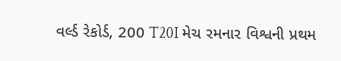વર્લ્ડ રેકોર્ડ, 200 T20I મેચ રમનાર વિશ્વની પ્રથમ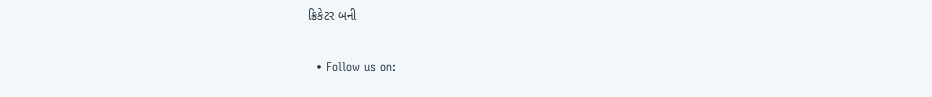ક્રિકેટર બની

  • Follow us on: